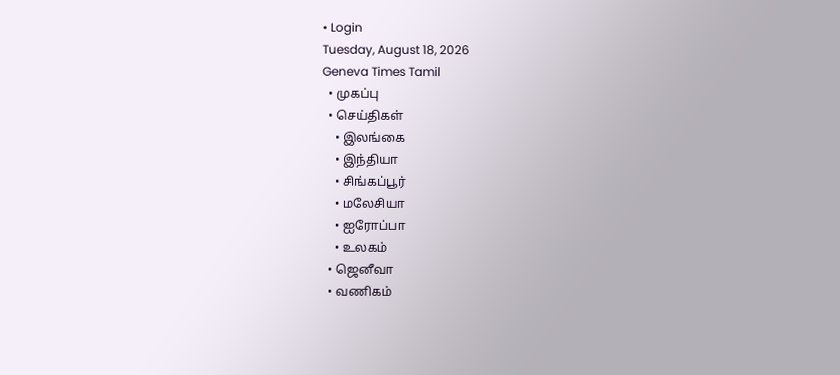• Login
Tuesday, August 18, 2026
Geneva Times Tamil
  • முகப்பு
  • செய்திகள்
    • இலங்கை
    • இந்தியா
    • சிங்கப்பூர்
    • மலேசியா
    • ஐரோப்பா
    • உலகம்
  • ஜெனீவா
  • வணிகம்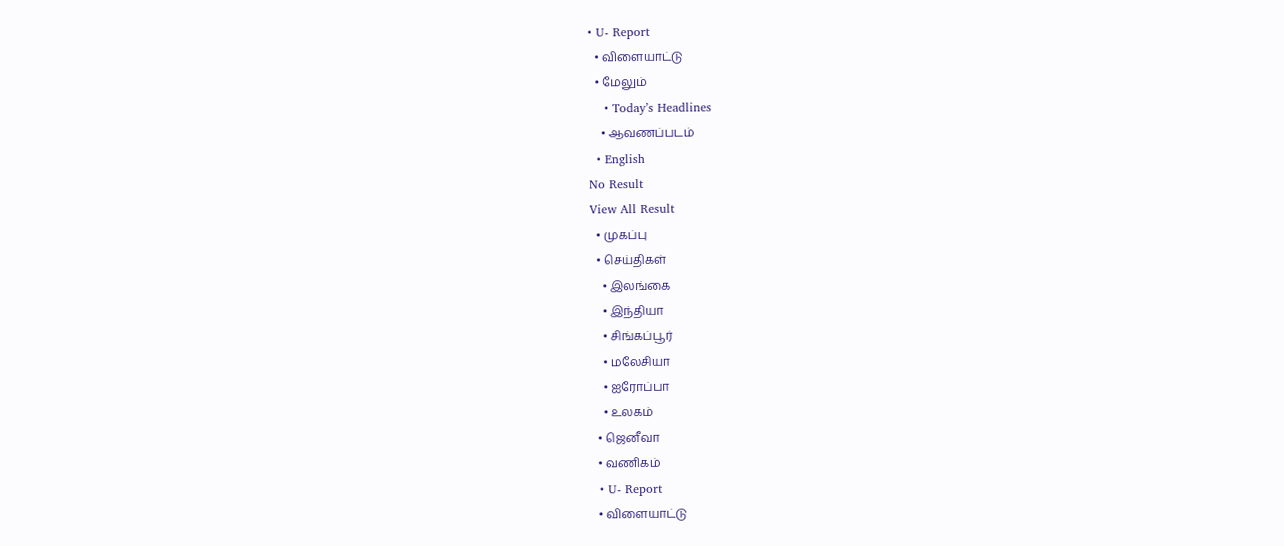• U- Report
  • விளையாட்டு
  • மேலும்
    • Today’s Headlines
    • ஆவணப்படம்
  • English
No Result
View All Result
  • முகப்பு
  • செய்திகள்
    • இலங்கை
    • இந்தியா
    • சிங்கப்பூர்
    • மலேசியா
    • ஐரோப்பா
    • உலகம்
  • ஜெனீவா
  • வணிகம்
  • U- Report
  • விளையாட்டு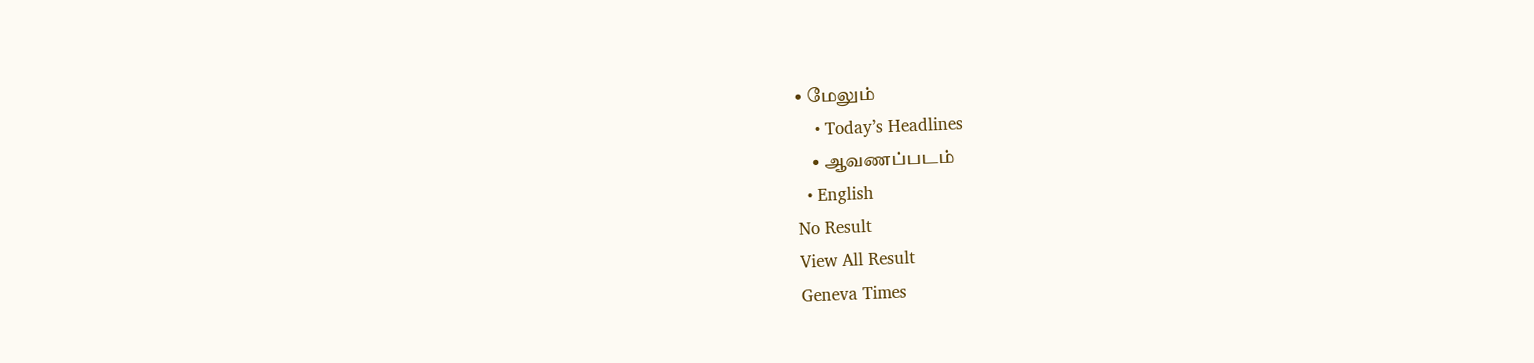• மேலும்
    • Today’s Headlines
    • ஆவணப்படம்
  • English
No Result
View All Result
Geneva Times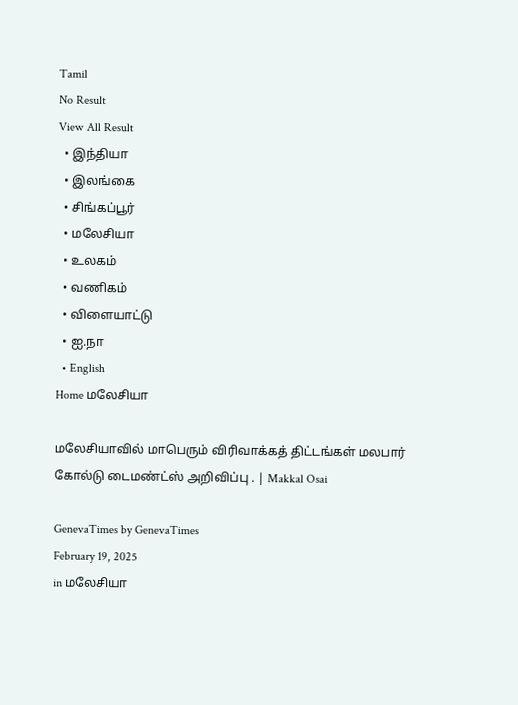Tamil
No Result
View All Result
  • இந்தியா
  • இலங்கை
  • சிங்கப்பூர்
  • மலேசியா
  • உலகம்
  • வணிகம்
  • விளையாட்டு
  • ஐ.நா
  • English
Home மலேசியா

மலேசியாவில் மாபெரும் விரிவாக்கத் திட்டங்கள் மலபார் கோல்டு டைமண்ட்ஸ் அறிவிப்பு . | Makkal Osai

GenevaTimes by GenevaTimes
February 19, 2025
in மலேசியா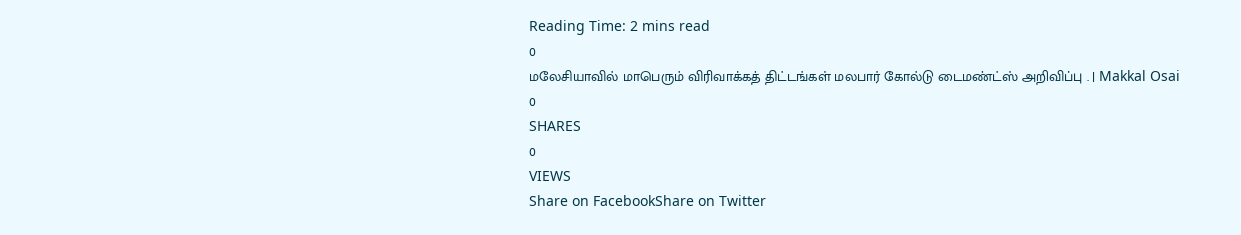Reading Time: 2 mins read
0
மலேசியாவில் மாபெரும் விரிவாக்கத் திட்டங்கள் மலபார் கோல்டு டைமண்ட்ஸ் அறிவிப்பு . | Makkal Osai
0
SHARES
0
VIEWS
Share on FacebookShare on Twitter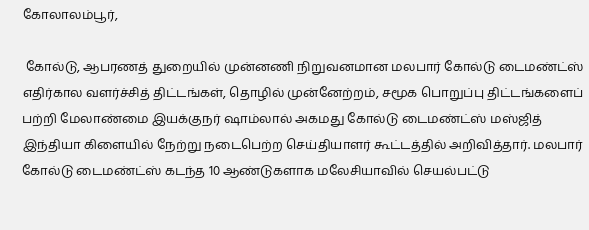கோலாலம்பூர்,

 கோல்டு, ஆபரணத் துறையில் முன்னணி நிறுவனமான மலபார் கோல்டு டைமண்ட்ஸ் எதிர்கால வளர்ச்சித் திட்டங்கள், தொழில் முன்னேற்றம், சமூக பொறுப்பு திட்டங்களைப் பற்றி மேலாண்மை இயக்குநர் ஷாம்லால் அகமது கோல்டு டைமண்ட்ஸ் மஸ்ஜித் இந்தியா கிளையில் நேற்று நடைபெற்ற செய்தியாளர் கூட்டத்தில் அறிவித்தார். மலபார் கோல்டு டைமண்ட்ஸ் கடந்த 10 ஆண்டுகளாக மலேசியாவில் செயல்பட்டு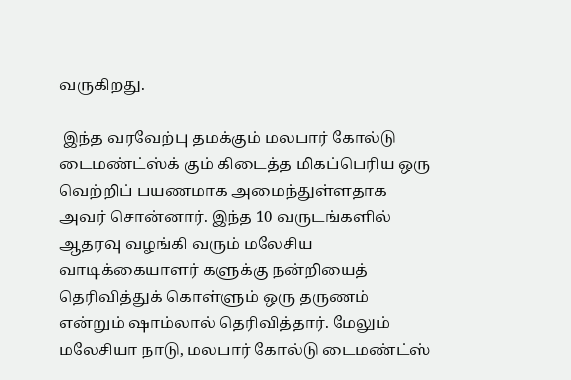வருகிறது.

 இந்த வரவேற்பு தமக்கும் மலபார் கோல்டு டைமண்ட்ஸ்க் கும் கிடைத்த மிகப்பெரிய ஒரு வெற்றிப் பயணமாக அமைந்துள்ளதாக அவர் சொன்னார். இந்த 10 வருடங்களில் ஆதரவு வழங்கி வரும் மலேசிய வாடிக்கையாளர் களுக்கு நன்றியைத் தெரிவித்துக் கொள்ளும் ஒரு தருணம் என்றும் ஷாம்லால் தெரிவித்தார். மேலும் மலேசியா நாடு, மலபார் கோல்டு டைமண்ட்ஸ்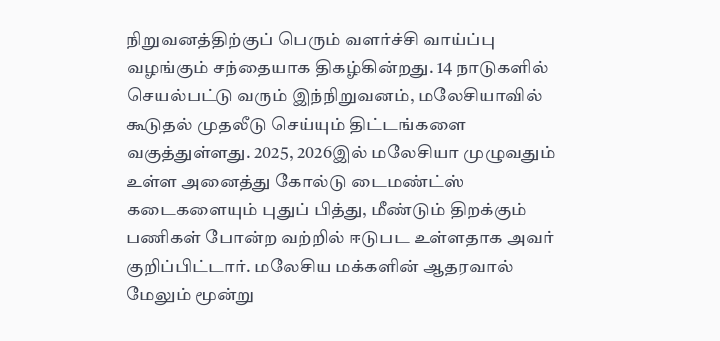நிறுவனத்திற்குப் பெரும் வளர்ச்சி வாய்ப்பு வழங்கும் சந்தையாக திகழ்கின்றது. 14 நாடுகளில் செயல்பட்டு வரும் இந்நிறுவனம், மலேசியாவில் கூடுதல் முதலீடு செய்யும் திட்டங்களை வகுத்துள்ளது. 2025, 2026இல் மலேசியா முழுவதும் உள்ள அனைத்து கோல்டு டைமண்ட்ஸ் கடைகளையும் புதுப் பித்து, மீண்டும் திறக்கும் பணிகள் போன்ற வற்றில் ஈடுபட உள்ளதாக அவர் குறிப்பிட்டார். மலேசிய மக்களின் ஆதரவால் மேலும் மூன்று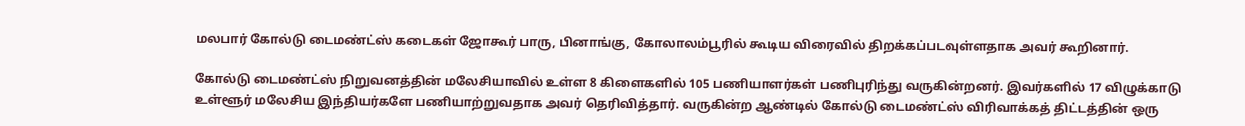மலபார் கோல்டு டைமண்ட்ஸ் கடைகள் ஜோகூர் பாரு, பினாங்கு, கோலாலம்பூரில் கூடிய விரைவில் திறக்கப்படவுள்ளதாக அவர் கூறினார்.

கோல்டு டைமண்ட்ஸ் நிறுவனத்தின் மலேசியாவில் உள்ள 8 கிளைகளில் 105 பணியாளர்கள் பணிபுரிந்து வருகின்றனர். இவர்களில் 17 விழுக்காடு உள்ளூர் மலேசிய இந்தியர்களே பணியாற்றுவதாக அவர் தெரிவித்தார். வருகின்ற ஆண்டில் கோல்டு டைமண்ட்ஸ் விரிவாக்கத் திட்டத்தின் ஒரு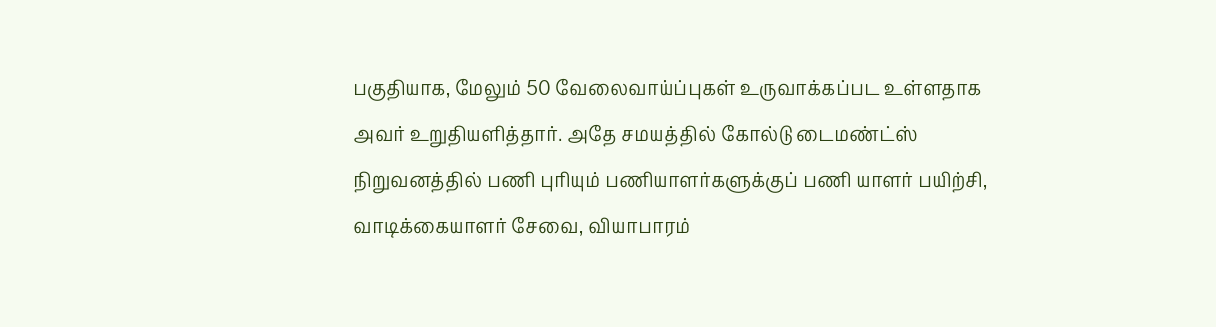பகுதியாக, மேலும் 50 வேலைவாய்ப்புகள் உருவாக்கப்பட உள்ளதாக அவர் உறுதியளித்தார். அதே சமயத்தில் கோல்டு டைமண்ட்ஸ் நிறுவனத்தில் பணி புரியும் பணியாளர்களுக்குப் பணி யாளர் பயிற்சி, வாடிக்கையாளர் சேவை, வியாபாரம்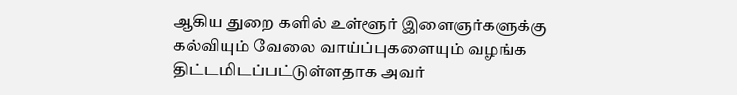ஆகிய துறை களில் உள்ளூர் இளைஞர்களுக்கு கல்வியும் வேலை வாய்ப்புகளையும் வழங்க திட்டமிடப்பட்டுள்ளதாக அவர்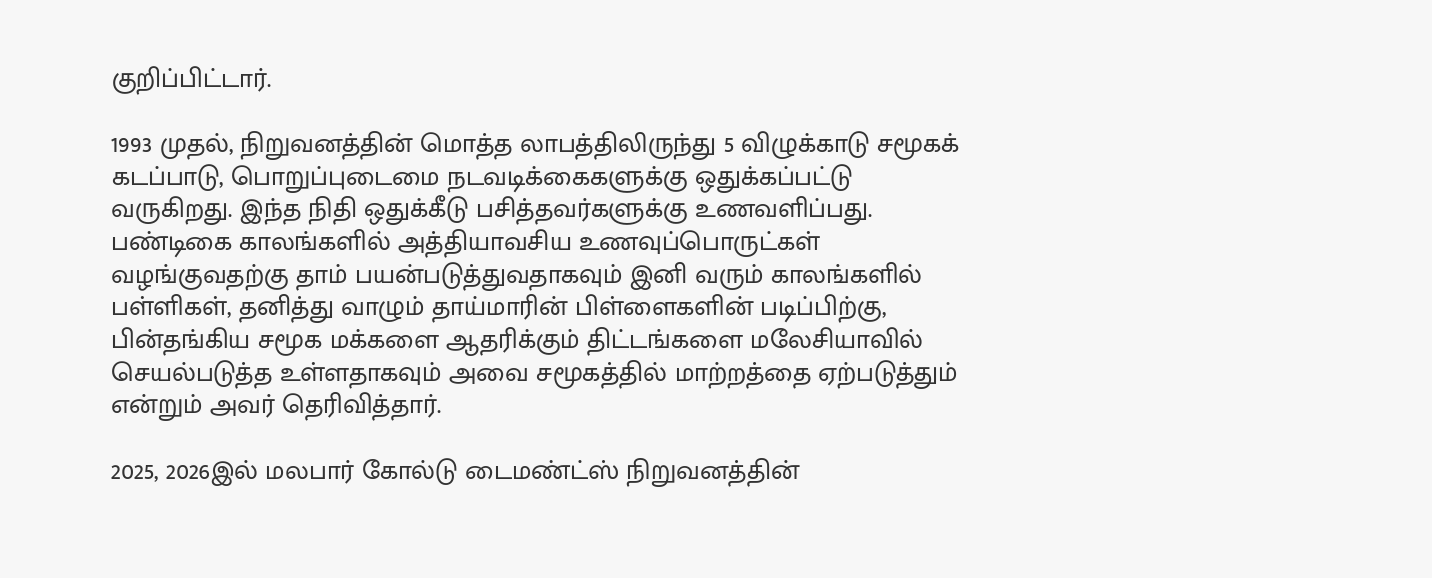குறிப்பிட்டார்.

1993 முதல், நிறுவனத்தின் மொத்த லாபத்திலிருந்து 5 விழுக்காடு சமூகக் கடப்பாடு, பொறுப்புடைமை நடவடிக்கைகளுக்கு ஒதுக்கப்பட்டு வருகிறது. இந்த நிதி ஒதுக்கீடு பசித்தவர்களுக்கு உணவளிப்பது. பண்டிகை காலங்களில் அத்தியாவசிய உணவுப்பொருட்கள் வழங்குவதற்கு தாம் பயன்படுத்துவதாகவும் இனி வரும் காலங்களில் பள்ளிகள், தனித்து வாழும் தாய்மாரின் பிள்ளைகளின் படிப்பிற்கு, பின்தங்கிய சமூக மக்களை ஆதரிக்கும் திட்டங்களை மலேசியாவில் செயல்படுத்த உள்ளதாகவும் அவை சமூகத்தில் மாற்றத்தை ஏற்படுத்தும் என்றும் அவர் தெரிவித்தார்.

2025, 2026இல் மலபார் கோல்டு டைமண்ட்ஸ் நிறுவனத்தின்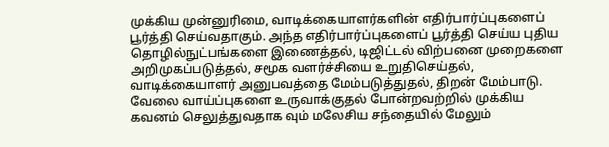முக்கிய முன்னுரிமை, வாடிக்கையாளர்களின் எதிர்பார்ப்புகளைப் பூர்த்தி செய்வதாகும். அந்த எதிர்பார்ப்புகளைப் பூர்த்தி செய்ய புதிய தொழில்நுட்பங்களை இணைத்தல், டிஜிட்டல் விற்பனை முறைகளை அறிமுகப்படுத்தல், சமூக வளர்ச்சியை உறுதிசெய்தல், வாடிக்கையாளர் அனுபவத்தை மேம்படுத்துதல், திறன் மேம்பாடு. வேலை வாய்ப்புகளை உருவாக்குதல் போன்றவற்றில் முக்கிய கவனம் செலுத்துவதாக வும் மலேசிய சந்தையில் மேலும்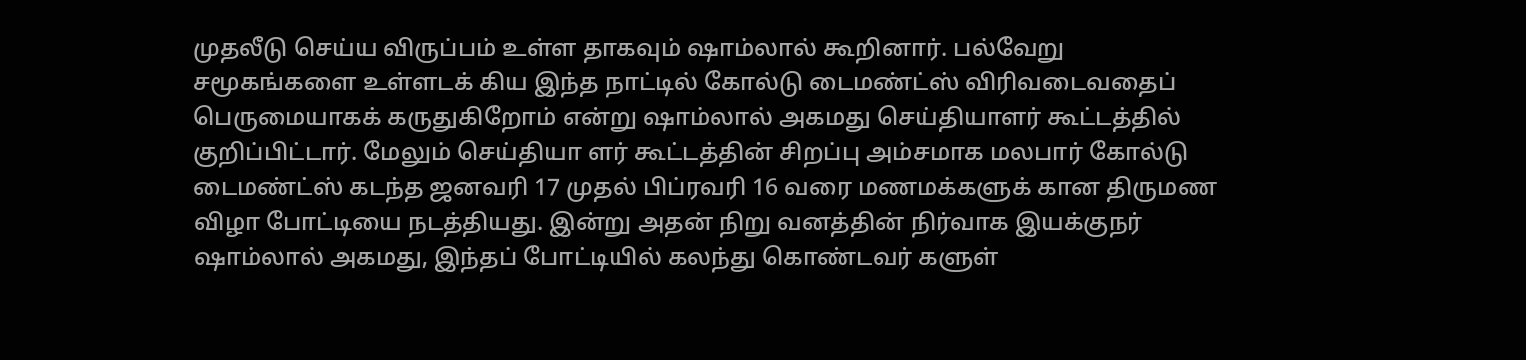முதலீடு செய்ய விருப்பம் உள்ள தாகவும் ஷாம்லால் கூறினார். பல்வேறு சமூகங்களை உள்ளடக் கிய இந்த நாட்டில் கோல்டு டைமண்ட்ஸ் விரிவடைவதைப் பெருமையாகக் கருதுகிறோம் என்று ஷாம்லால் அகமது செய்தியாளர் கூட்டத்தில் குறிப்பிட்டார். மேலும் செய்தியா ளர் கூட்டத்தின் சிறப்பு அம்சமாக மலபார் கோல்டு டைமண்ட்ஸ் கடந்த ஜனவரி 17 முதல் பிப்ரவரி 16 வரை மணமக்களுக் கான திருமண விழா போட்டியை நடத்தியது. இன்று அதன் நிறு வனத்தின் நிர்வாக இயக்குநர் ஷாம்லால் அகமது, இந்தப் போட்டியில் கலந்து கொண்டவர் களுள்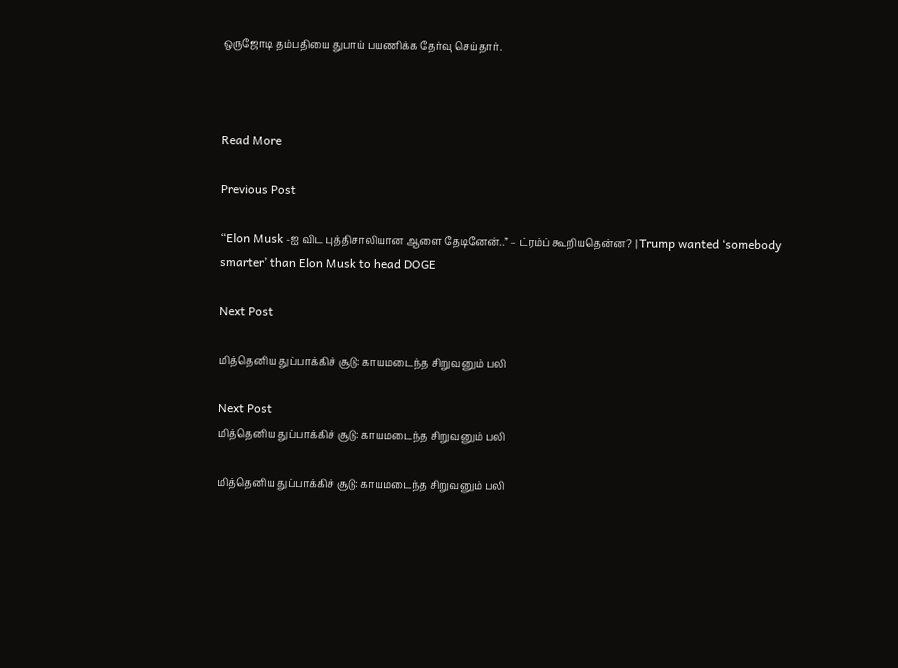ஒருஜோடி தம்பதியை துபாய் பயணிக்க தேர்வு செய்தார்.



Read More

Previous Post

“Elon Musk -ஐ விட புத்திசாலியான ஆளை தேடினேன்..” – ட்ரம்ப் கூறியதென்ன? | Trump wanted ‘somebody smarter’ than Elon Musk to head DOGE

Next Post

மித்தெனிய துப்பாக்கிச் சூடு: காயமடைந்த சிறுவனும் பலி

Next Post
மித்தெனிய துப்பாக்கிச் சூடு: காயமடைந்த சிறுவனும் பலி

மித்தெனிய துப்பாக்கிச் சூடு: காயமடைந்த சிறுவனும் பலி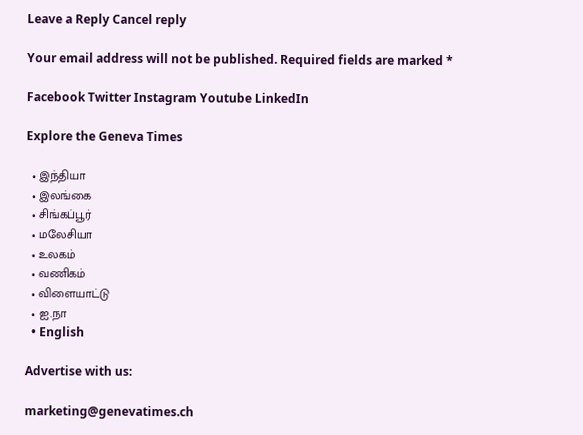Leave a Reply Cancel reply

Your email address will not be published. Required fields are marked *

Facebook Twitter Instagram Youtube LinkedIn

Explore the Geneva Times

  • இந்தியா
  • இலங்கை
  • சிங்கப்பூர்
  • மலேசியா
  • உலகம்
  • வணிகம்
  • விளையாட்டு
  • ஐ.நா
  • English

Advertise with us:

marketing@genevatimes.ch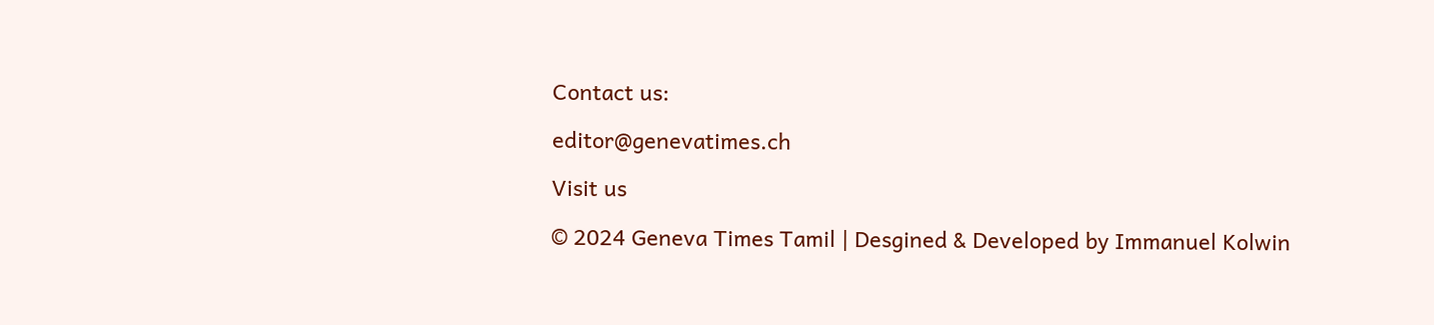Contact us:

editor@genevatimes.ch

Visit us

© 2024 Geneva Times Tamil | Desgined & Developed by Immanuel Kolwin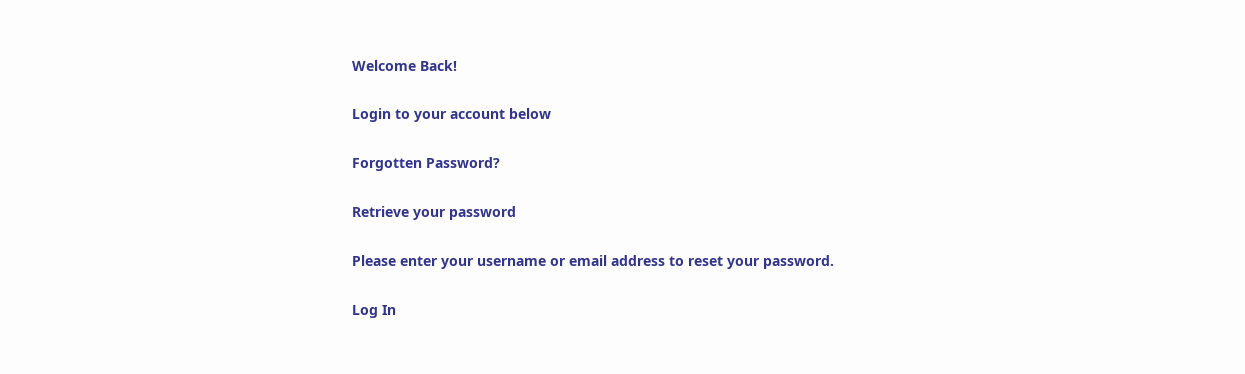Welcome Back!

Login to your account below

Forgotten Password?

Retrieve your password

Please enter your username or email address to reset your password.

Log In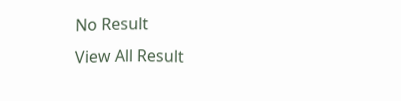No Result
View All Result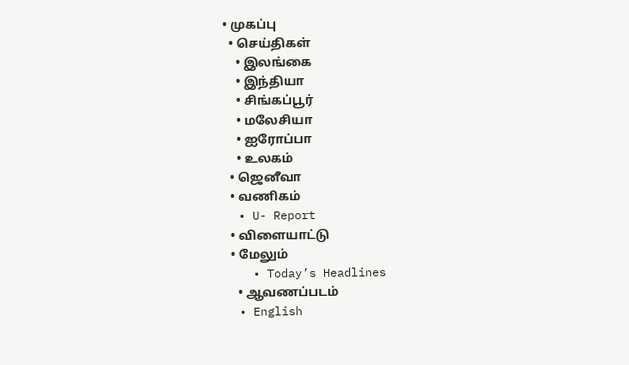• முகப்பு
  • செய்திகள்
    • இலங்கை
    • இந்தியா
    • சிங்கப்பூர்
    • மலேசியா
    • ஐரோப்பா
    • உலகம்
  • ஜெனீவா
  • வணிகம்
  • U- Report
  • விளையாட்டு
  • மேலும்
    • Today’s Headlines
    • ஆவணப்படம்
  • English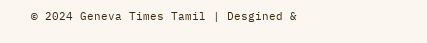© 2024 Geneva Times Tamil | Desgined &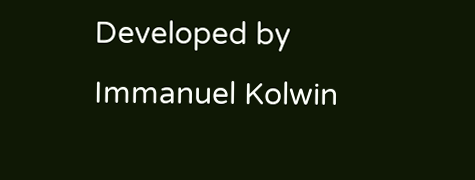Developed by Immanuel Kolwin